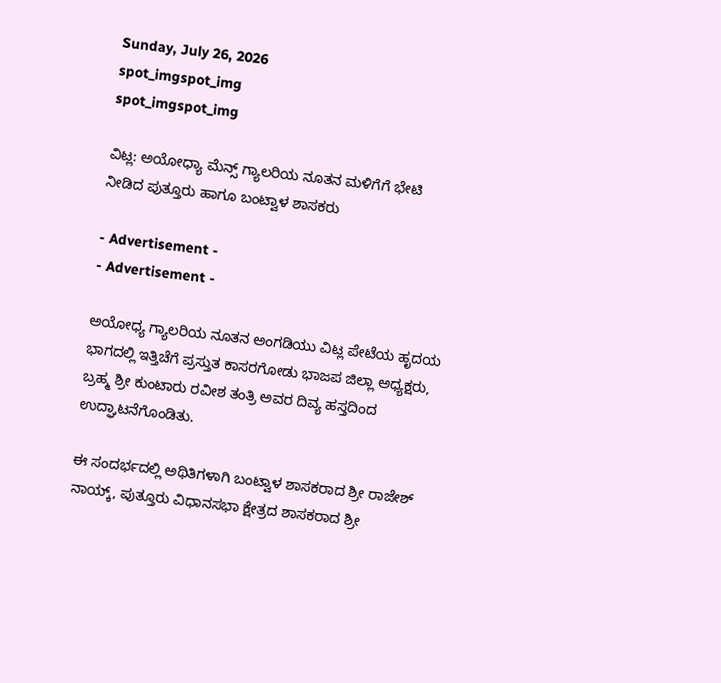Sunday, July 26, 2026
spot_imgspot_img
spot_imgspot_img

ವಿಟ್ಲ: ಅಯೋಧ್ಯಾ ಮೆನ್ಸ್ ಗ್ಯಾಲರಿಯ ನೂತನ ಮಳಿಗೆಗೆ ಭೇಟಿ ನೀಡಿದ ಪುತ್ತೂರು ಹಾಗೂ ಬಂಟ್ವಾಳ ಶಾಸಕರು

- Advertisement -
- Advertisement -

ಅಯೋಧ್ಯ ಗ್ಯಾಲರಿಯ ನೂತನ ಅಂಗಡಿಯು ವಿಟ್ಲ ಪೇಟೆಯ ಹೃದಯ ಭಾಗದಲ್ಲಿ ಇತ್ತಿಚೆಗೆ ಪ್ರಸ್ತುತ ಕಾಸರಗೋಡು ಭಾಜಪ ಜಿಲ್ಲಾ ಅಧ್ಯಕ್ಷರು, ಬ್ರಹ್ಮ ಶ್ರೀ ಕುಂಟಾರು ರವೀಶ ತಂತ್ರಿ ಅವರ ದಿವ್ಯ ಹಸ್ತದಿಂದ ಉದ್ಘಾಟನೆಗೊಂಡಿತು.

ಈ ಸಂದರ್ಭದಲ್ಲಿ ಅಥಿತಿಗಳಾಗಿ ಬಂಟ್ವಾಳ ಶಾಸಕರಾದ ಶ್ರೀ ರಾಜೇಶ್ ನಾಯ್ಕ್, ಪುತ್ತೂರು ವಿಧಾನಸಭಾ ಕ್ಷೇತ್ರದ ಶಾಸಕರಾದ ಶ್ರೀ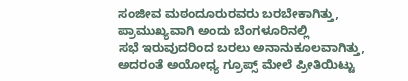ಸಂಜೀವ ಮಠಂದೂರುರವರು ಬರಬೇಕಾಗಿತ್ತು, ಪ್ರಾಮುಖ್ಯವಾಗಿ ಅಂದು ಬೆಂಗಳೂರಿನಲ್ಲಿ ಸಭೆ ‌ಇರುವುದರಿಂದ ಬರಲು ಅನಾನುಕೂಲವಾಗಿತ್ತು, ಅದರಂತೆ ಅಯೋಧ್ಯ ಗ್ರೂಪ್ಸ್ ಮೇಲೆ ಪ್ರೀತಿಯಿಟ್ಟು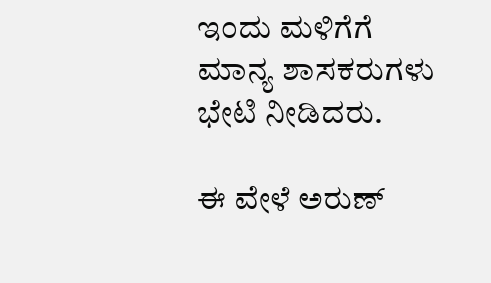ಇಂದು ಮಳಿಗೆಗೆ ಮಾನ್ಯ ಶಾಸಕರುಗಳು ಭೇಟಿ ನೀಡಿದರು.

ಈ ವೇಳೆ ಅರುಣ್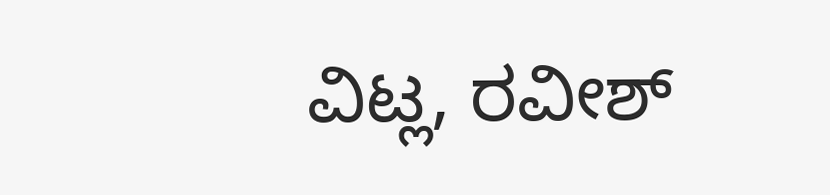ವಿಟ್ಲ, ರವೀಶ್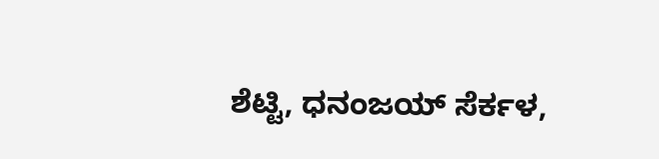ಶೆಟ್ಟಿ, ಧನಂಜಯ್ ಸೆರ್ಕಳ,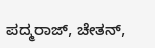ಪದ್ಮರಾಜ್, ಚೇತನ್,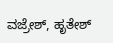ವಜ್ರೇಶ್, ಹೃತೇಶ್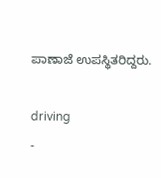ಪಾಣಾಜೆ ಉಪಸ್ಥಿತರಿದ್ದರು.

driving
-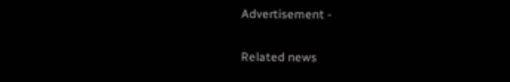Advertisement -

Related news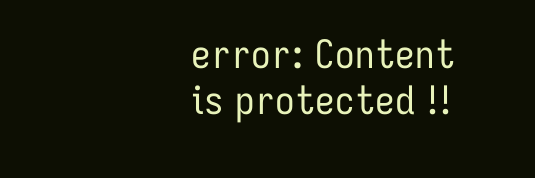error: Content is protected !!